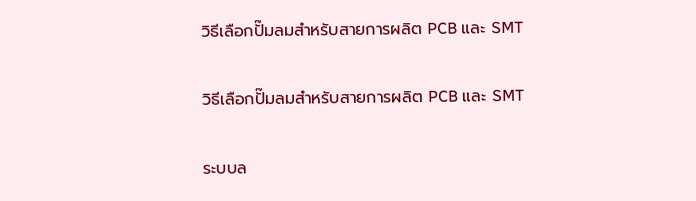วิธีเลือกปั๊มลมสำหรับสายการผลิต PCB และ SMT

วิธีเลือกปั๊มลมสำหรับสายการผลิต PCB และ SMT

ระบบล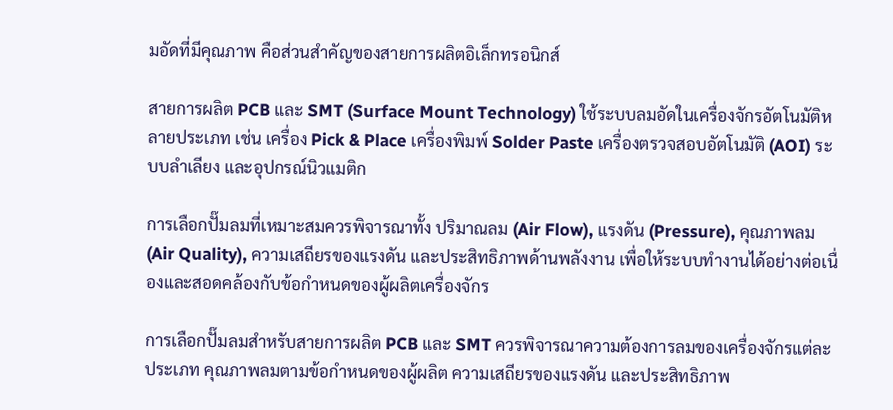มอัดที่มีคุณภาพ คือส่วนสำคัญของสายการผลิตอิเล็กทรอนิกส์

สายการผลิต PCB และ SMT (Surface Mount Technology) ใช้ระบบลมอัดในเครื่องจักรอัตโนมัติหลายประเภท เช่น เครื่อง Pick & Place เครื่องพิมพ์ Solder Paste เครื่องตรวจสอบอัตโนมัติ (AOI) ระบบลำเลียง และอุปกรณ์นิวแมติก

การเลือกปั๊มลมที่เหมาะสมควรพิจารณาทั้ง ปริมาณลม (Air Flow), แรงดัน (Pressure), คุณภาพลม (Air Quality), ความเสถียรของแรงดัน และประสิทธิภาพด้านพลังงาน เพื่อให้ระบบทำงานได้อย่างต่อเนื่องและสอดคล้องกับข้อกำหนดของผู้ผลิตเครื่องจักร

การเลือกปั๊มลมสำหรับสายการผลิต PCB และ SMT ควรพิจารณาความต้องการลมของเครื่องจักรแต่ละประเภท คุณภาพลมตามข้อกำหนดของผู้ผลิต ความเสถียรของแรงดัน และประสิทธิภาพ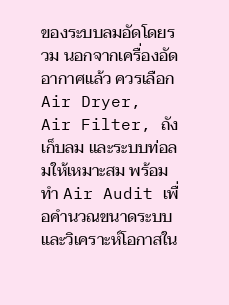ของระบบลมอัดโดยรวม นอกจากเครื่องอัดอากาศแล้ว ควรเลือก Air Dryer, Air Filter, ถังเก็บลม และระบบท่อลมให้เหมาะสม พร้อมทำ Air Audit เพื่อคำนวณขนาดระบบและวิเคราะห์โอกาสใน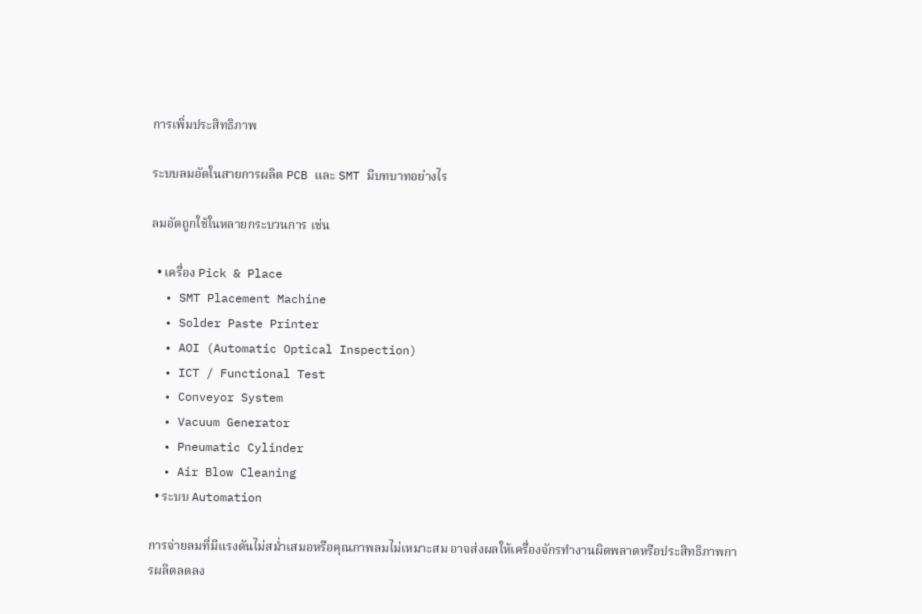การเพิ่มประสิทธิภาพ

ระบบลมอัดในสายการผลิต PCB และ SMT มีบทบาทอย่างไร

ลมอัดถูกใช้ในหลายกระบวนการ เช่น

  • เครื่อง Pick & Place
  • SMT Placement Machine
  • Solder Paste Printer
  • AOI (Automatic Optical Inspection)
  • ICT / Functional Test
  • Conveyor System
  • Vacuum Generator
  • Pneumatic Cylinder
  • Air Blow Cleaning
  • ระบบ Automation

การจ่ายลมที่มีแรงดันไม่สม่ำเสมอหรือคุณภาพลมไม่เหมาะสม อาจส่งผลให้เครื่องจักรทำงานผิดพลาดหรือประสิทธิภาพการผลิตลดลง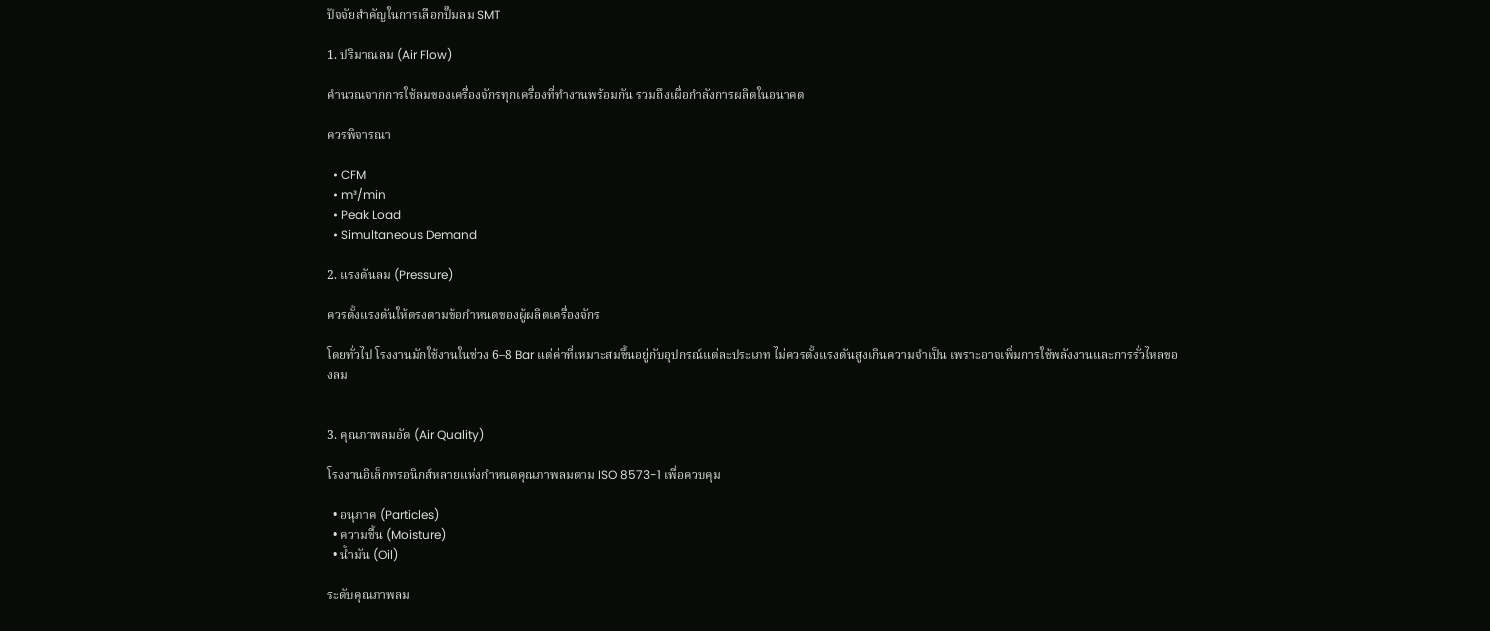ปัจจัยสำคัญในการเลือกปั๊มลม SMT

1. ปริมาณลม (Air Flow)

คำนวณจากการใช้ลมของเครื่องจักรทุกเครื่องที่ทำงานพร้อมกัน รวมถึงเผื่อกำลังการผลิตในอนาคต

ควรพิจารณา

  • CFM
  • m³/min
  • Peak Load
  • Simultaneous Demand

2. แรงดันลม (Pressure)

ควรตั้งแรงดันให้ตรงตามข้อกำหนดของผู้ผลิตเครื่องจักร

โดยทั่วไป โรงงานมักใช้งานในช่วง 6–8 Bar แต่ค่าที่เหมาะสมขึ้นอยู่กับอุปกรณ์แต่ละประเภท ไม่ควรตั้งแรงดันสูงเกินความจำเป็น เพราะอาจเพิ่มการใช้พลังงานและการรั่วไหลของลม


3. คุณภาพลมอัด (Air Quality)

โรงงานอิเล็กทรอนิกส์หลายแห่งกำหนดคุณภาพลมตาม ISO 8573-1 เพื่อควบคุม

  • อนุภาค (Particles)
  • ความชื้น (Moisture)
  • น้ำมัน (Oil)

ระดับคุณภาพลม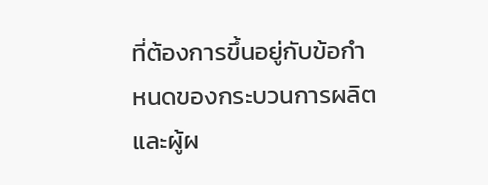ที่ต้องการขึ้นอยู่กับข้อกำหนดของกระบวนการผลิตและผู้ผ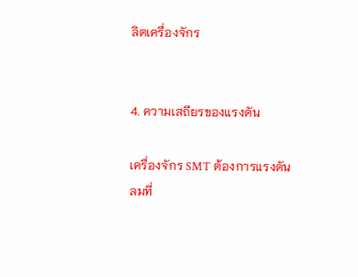ลิตเครื่องจักร


4. ความเสถียรของแรงดัน

เครื่องจักร SMT ต้องการแรงดันลมที่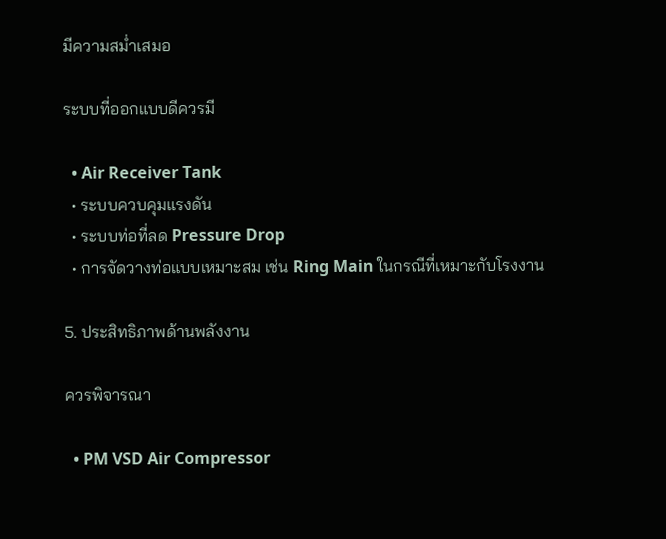มีความสม่ำเสมอ

ระบบที่ออกแบบดีควรมี

  • Air Receiver Tank
  • ระบบควบคุมแรงดัน
  • ระบบท่อที่ลด Pressure Drop
  • การจัดวางท่อแบบเหมาะสม เช่น Ring Main ในกรณีที่เหมาะกับโรงงาน

5. ประสิทธิภาพด้านพลังงาน

ควรพิจารณา

  • PM VSD Air Compressor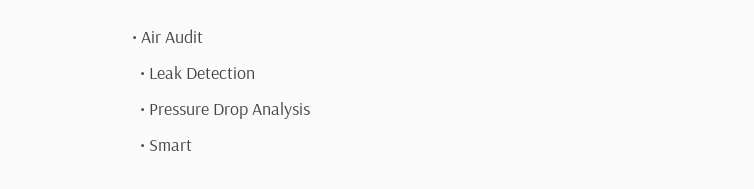• Air Audit
  • Leak Detection
  • Pressure Drop Analysis
  • Smart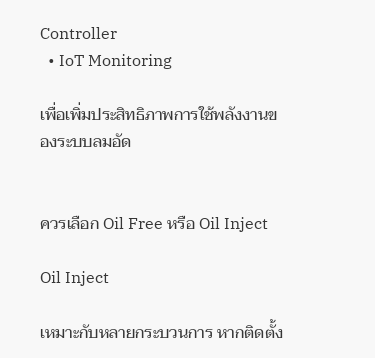Controller
  • IoT Monitoring

เพื่อเพิ่มประสิทธิภาพการใช้พลังงานของระบบลมอัด


ควรเลือก Oil Free หรือ Oil Inject

Oil Inject

เหมาะกับหลายกระบวนการ หากติดตั้ง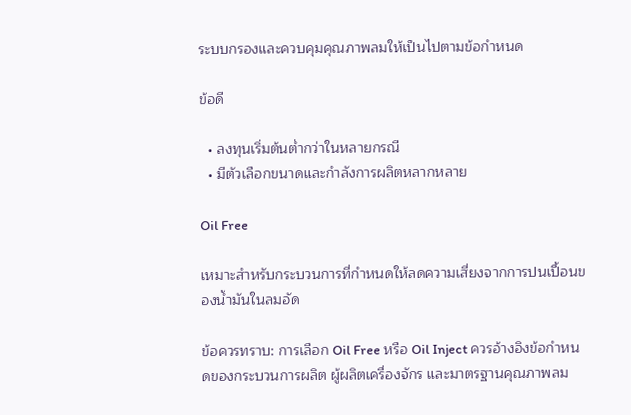ระบบกรองและควบคุมคุณภาพลมให้เป็นไปตามข้อกำหนด

ข้อดี

  • ลงทุนเริ่มต้นต่ำกว่าในหลายกรณี
  • มีตัวเลือกขนาดและกำลังการผลิตหลากหลาย

Oil Free

เหมาะสำหรับกระบวนการที่กำหนดให้ลดความเสี่ยงจากการปนเปื้อนของน้ำมันในลมอัด

ข้อควรทราบ: การเลือก Oil Free หรือ Oil Inject ควรอ้างอิงข้อกำหนดของกระบวนการผลิต ผู้ผลิตเครื่องจักร และมาตรฐานคุณภาพลม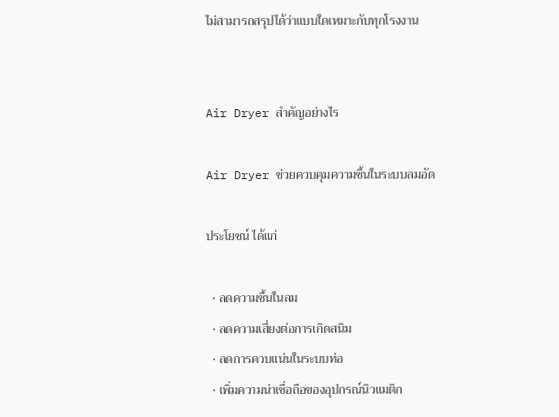ไม่สามารถสรุปได้ว่าแบบใดเหมาะกับทุกโรงงาน


Air Dryer สำคัญอย่างไร

Air Dryer ช่วยควบคุมความชื้นในระบบลมอัด

ประโยชน์ ได้แก่

  • ลดความชื้นในลม
  • ลดความเสี่ยงต่อการเกิดสนิม
  • ลดการควบแน่นในระบบท่อ
  • เพิ่มความน่าเชื่อถือของอุปกรณ์นิวแมติก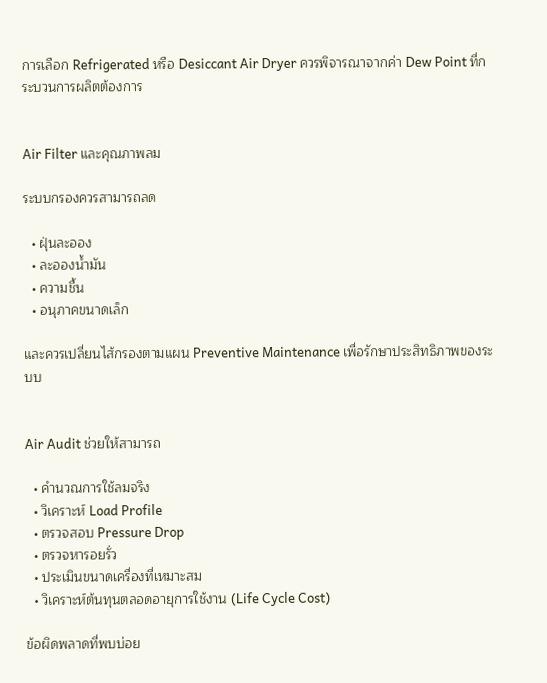การเลือก Refrigerated หรือ Desiccant Air Dryer ควรพิจารณาจากค่า Dew Point ที่กระบวนการผลิตต้องการ


Air Filter และคุณภาพลม

ระบบกรองควรสามารถลด

  • ฝุ่นละออง
  • ละอองน้ำมัน
  • ความชื้น
  • อนุภาคขนาดเล็ก

และควรเปลี่ยนไส้กรองตามแผน Preventive Maintenance เพื่อรักษาประสิทธิภาพของระบบ


Air Audit ช่วยให้สามารถ

  • คำนวณการใช้ลมจริง
  • วิเคราะห์ Load Profile
  • ตรวจสอบ Pressure Drop
  • ตรวจหารอยรั่ว
  • ประเมินขนาดเครื่องที่เหมาะสม
  • วิเคราะห์ต้นทุนตลอดอายุการใช้งาน (Life Cycle Cost)

ข้อผิดพลาดที่พบบ่อย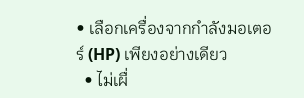• เลือกเครื่องจากกำลังมอเตอร์ (HP) เพียงอย่างเดียว
  • ไม่เผื่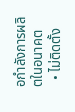อกำลังการผลิตในอนาคต
  • ไม่ติดตั้ง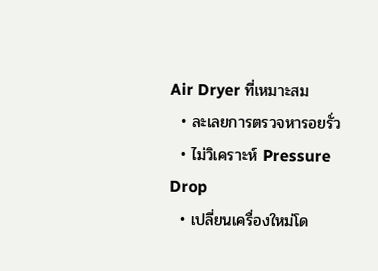Air Dryer ที่เหมาะสม
  • ละเลยการตรวจหารอยรั่ว
  • ไม่วิเคราะห์ Pressure Drop
  • เปลี่ยนเครื่องใหม่โด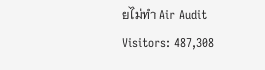ยไม่ทำ Air Audit
Visitors: 487,308